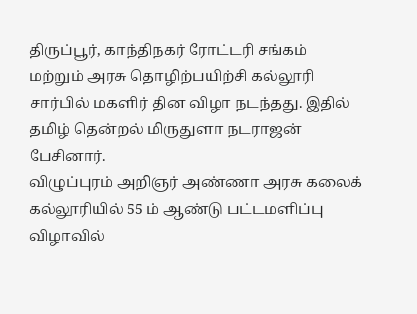திருப்பூர், காந்திநகர் ரோட்டரி சங்கம் மற்றும் அரசு தொழிற்பயிற்சி கல்லூரி சார்பில் மகளிர் தின விழா நடந்தது. இதில் தமிழ் தென்றல் மிருதுளா நடராஜன் பேசினார்.
விழுப்புரம் அறிஞர் அண்ணா அரசு கலைக் கல்லூரியில் 55 ம் ஆண்டு பட்டமளிப்பு விழாவில்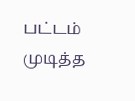பட்டம் முடித்த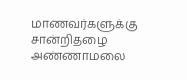மாணவர்களுக்கு சான்றிதழை அண்ணாமலை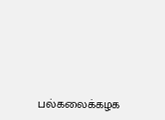பல்கலைக்கழக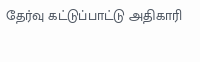தேர்வு கட்டுப்பாட்டு அதிகாரி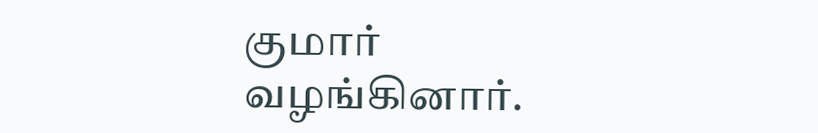குமார் வழங்கினார்.